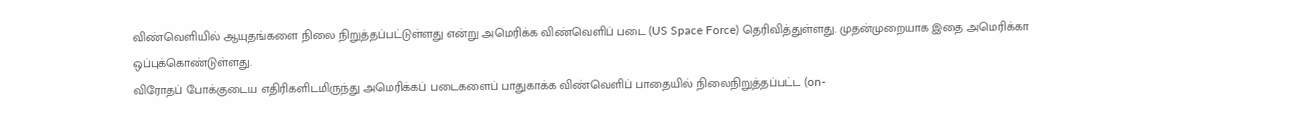விண்வெளியில் ஆயுதங்களை நிலை நிறுத்தப்பட்டுள்ளது என்று அமெரிக்க விண்வெளிப் படை (US Space Force) தெரிவித்துள்ளது. முதன்முறையாக இதை அமெரிக்கா ஒப்புக்கொண்டுள்ளது.
விரோதப் போக்குடைய எதிரிகளிடமிருந்து அமெரிக்கப் படைகளைப் பாதுகாக்க விண்வெளிப் பாதையில் நிலைநிறுத்தப்பட்ட (on-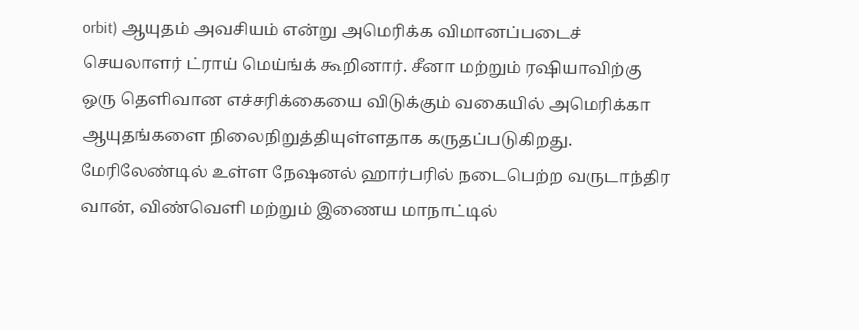orbit) ஆயுதம் அவசியம் என்று அமெரிக்க விமானப்படைச் செயலாளர் ட்ராய் மெய்ங்க் கூறினார். சீனா மற்றும் ரஷியாவிற்கு ஒரு தெளிவான எச்சரிக்கையை விடுக்கும் வகையில் அமெரிக்கா ஆயுதங்களை நிலைநிறுத்தியுள்ளதாக கருதப்படுகிறது.
மேரிலேண்டில் உள்ள நேஷனல் ஹார்பரில் நடைபெற்ற வருடாந்திர வான், விண்வெளி மற்றும் இணைய மாநாட்டில்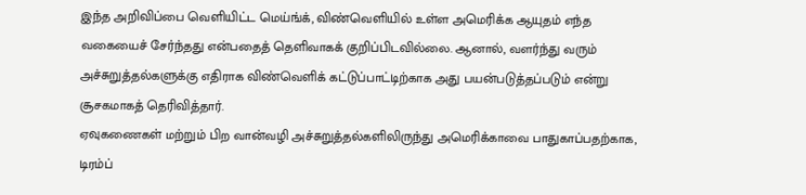இந்த அறிவிப்பை வெளியிட்ட மெய்ங்க், விண்வெளியில் உள்ள அமெரிக்க ஆயுதம் எந்த வகையைச் சேர்ந்தது என்பதைத் தெளிவாகக் குறிப்பிடவில்லை. ஆனால், வளர்ந்து வரும் அச்சுறுத்தல்களுக்கு எதிராக விண்வெளிக் கட்டுப்பாட்டிற்காக அது பயன்படுத்தப்படும் என்று சூசகமாகத் தெரிவித்தார்.
ஏவுகணைகள் மற்றும் பிற வான்வழி அச்சுறுத்தல்களிலிருந்து அமெரிக்காவை பாதுகாப்பதற்காக, டிரம்ப்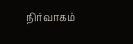நிர்வாகம்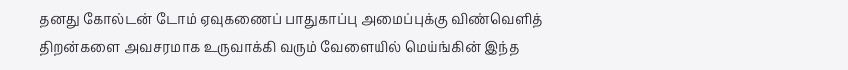தனது கோல்டன் டோம் ஏவுகணைப் பாதுகாப்பு அமைப்புக்கு விண்வெளித் திறன்களை அவசரமாக உருவாக்கி வரும் வேளையில் மெய்ங்கின் இந்த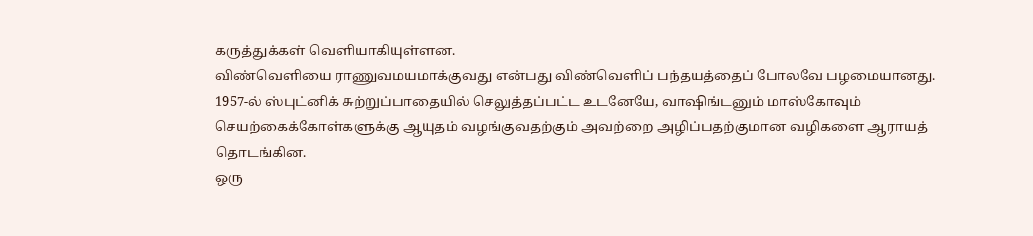கருத்துக்கள் வெளியாகியுள்ளன.
விண்வெளியை ராணுவமயமாக்குவது என்பது விண்வெளிப் பந்தயத்தைப் போலவே பழமையானது. 1957-ல் ஸ்புட்னிக் சுற்றுப்பாதையில் செலுத்தப்பட்ட உடனேயே, வாஷிங்டனும் மாஸ்கோவும் செயற்கைக்கோள்களுக்கு ஆயுதம் வழங்குவதற்கும் அவற்றை அழிப்பதற்குமான வழிகளை ஆராயத் தொடங்கின.
ஒரு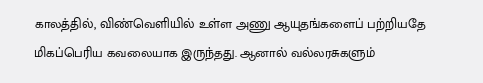காலத்தில், விண்வெளியில் உள்ள அணு ஆயுதங்களைப் பற்றியதே மிகப்பெரிய கவலையாக இருந்தது. ஆனால் வல்லரசுகளும்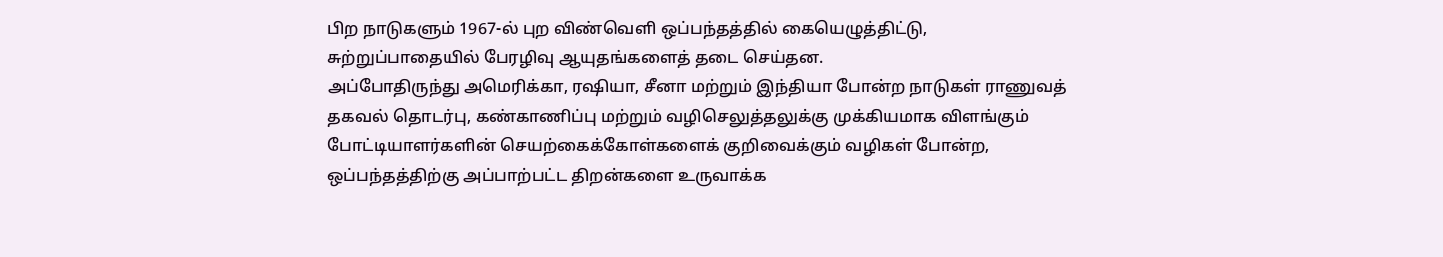பிற நாடுகளும் 1967-ல் புற விண்வெளி ஒப்பந்தத்தில் கையெழுத்திட்டு, சுற்றுப்பாதையில் பேரழிவு ஆயுதங்களைத் தடை செய்தன.
அப்போதிருந்து அமெரிக்கா, ரஷியா, சீனா மற்றும் இந்தியா போன்ற நாடுகள் ராணுவத் தகவல் தொடர்பு, கண்காணிப்பு மற்றும் வழிசெலுத்தலுக்கு முக்கியமாக விளங்கும் போட்டியாளர்களின் செயற்கைக்கோள்களைக் குறிவைக்கும் வழிகள் போன்ற, ஒப்பந்தத்திற்கு அப்பாற்பட்ட திறன்களை உருவாக்க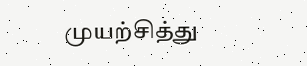முயற்சித்து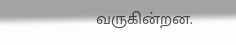வருகின்றன.